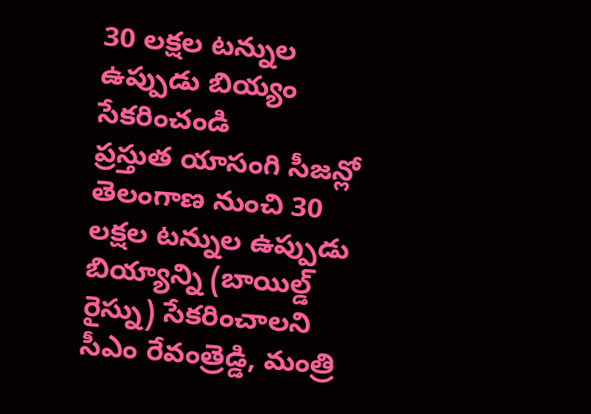30 లక్షల టన్నుల ఉప్పుడు బియ్యం సేకరించండి
ప్రస్తుత యాసంగి సీజన్లో తెలంగాణ నుంచి 30 లక్షల టన్నుల ఉప్పుడు బియ్యాన్ని (బాయిల్డ్ రైస్ను) సేకరించాలని సీఎం రేవంత్రెడ్డి, మంత్రి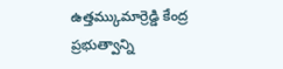ఉత్తమ్కుమార్రెడ్డి కేంద్ర ప్రభుత్వాన్ని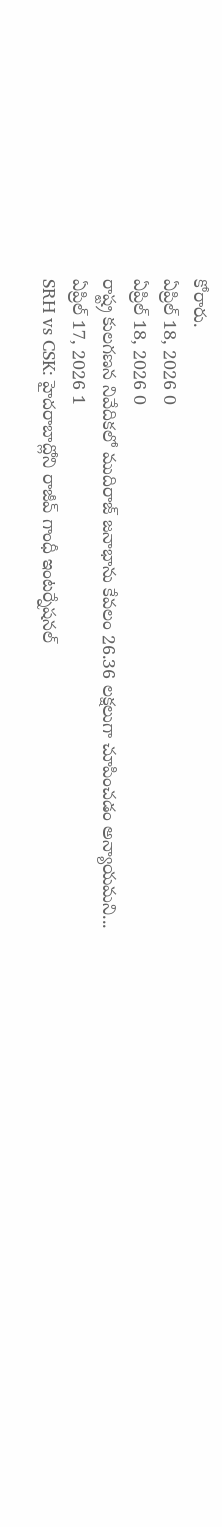కోరారు.
ఏప్రిల్ 18, 2026 0
ఏప్రిల్ 18, 2026 0
రాష్ట్ర కులగణన నివేదికలో ముదిరాజ్ జనాభాను కేవలం 26.36 లక్షలుగా చూపించడం అన్యాయమని...
ఏప్రిల్ 17, 2026 1
SRH vs CSK: హైదరాబాద్లోని రాజీవ్ గాంధీ ఇంటర్నేషనల్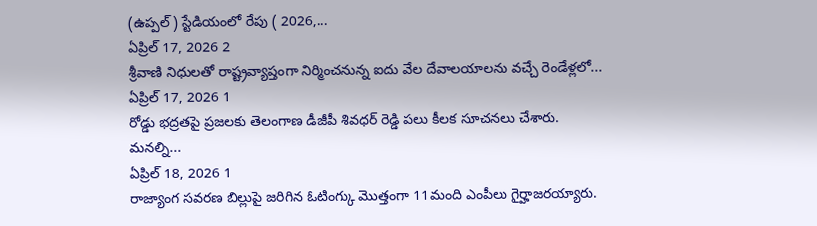(ఉప్పల్) స్టేడియంలో రేపు ( 2026,...
ఏప్రిల్ 17, 2026 2
శ్రీవాణి నిధులతో రాష్ట్రవ్యాప్తంగా నిర్మించనున్న ఐదు వేల దేవాలయాలను వచ్చే రెండేళ్లలో...
ఏప్రిల్ 17, 2026 1
రోడ్డు భద్రతపై ప్రజలకు తెలంగాణ డీజీపీ శివధర్ రెడ్డి పలు కీలక సూచనలు చేశారు. మనల్ని...
ఏప్రిల్ 18, 2026 1
రాజ్యాంగ సవరణ బిల్లుపై జరిగిన ఓటింగ్కు మొత్తంగా 11మంది ఎంపీలు గైర్హాజరయ్యారు.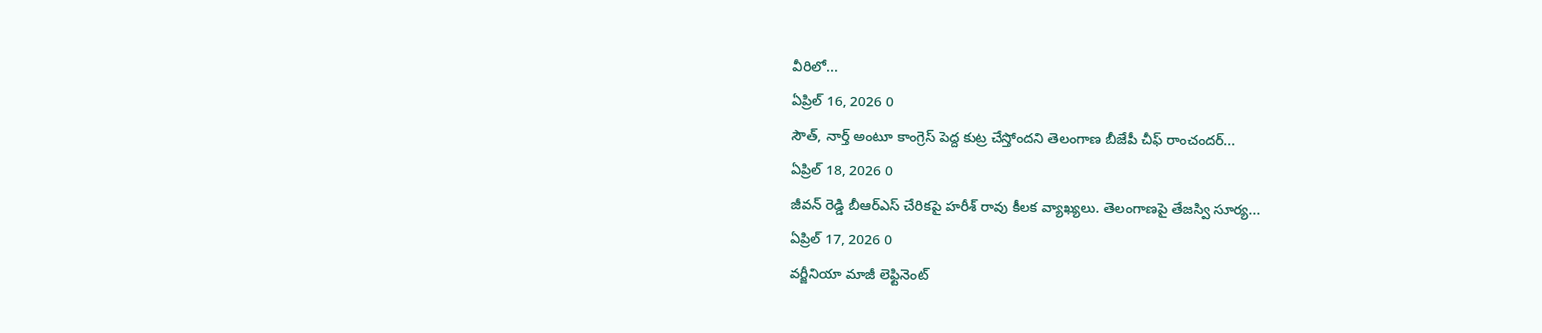వీరిలో...
ఏప్రిల్ 16, 2026 0
సౌత్, నార్త్ అంటూ కాంగ్రెస్ పెద్ద కుట్ర చేస్తోందని తెలంగాణ బీజేపీ చీఫ్ రాంచందర్...
ఏప్రిల్ 18, 2026 0
జీవన్ రెడ్డి బీఆర్ఎస్ చేరికపై హరీశ్ రావు కీలక వ్యాఖ్యలు. తెలంగాణపై తేజస్వి సూర్య...
ఏప్రిల్ 17, 2026 0
వర్జీనియా మాజీ లెఫ్టినెంట్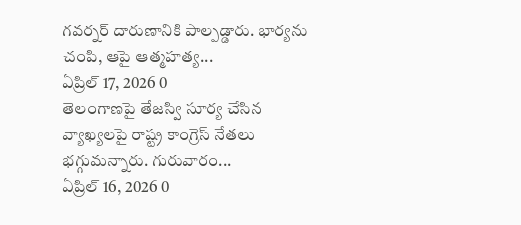గవర్నర్ దారుణానికి పాల్పడ్డారు. భార్యను చంపి, ఆపై ఆత్మహత్య...
ఏప్రిల్ 17, 2026 0
తెలంగాణపై తేజస్వి సూర్య చేసిన వ్యాఖ్యలపై రాష్ట్ర కాంగ్రెస్ నేతలు భగ్గుమన్నారు. గురువారం...
ఏప్రిల్ 16, 2026 0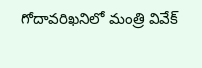గోదావరిఖనిలో మంత్రి వివేక్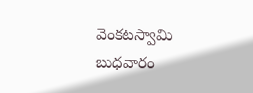వెంకటస్వామి బుధవారం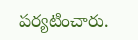పర్యటించారు.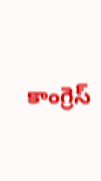కాంగ్రెస్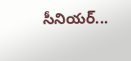సీనియర్...